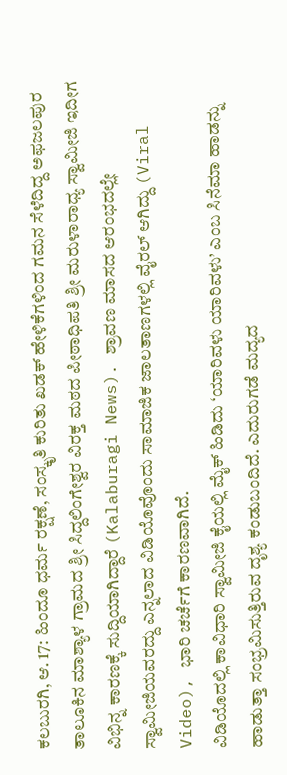ಕಲಬುರಗಿ, ಆ. 17: ಹಿಂದೂ ಧರ್ಮ ರಕ್ಷಣೆ, ಸಂಸ್ಕೃತಿ ಕುರಿತು ಖಡಕ್ ಹೇಳಿಕೆಗಳಿಂದ ಗಮನ ಸೆಳೆದಿದ್ದ ಅಫಜಲಪುರ ತಾಲೂಕಿನ ಮಾಶ್ಯಾಳ ಗ್ರಾಮದ ಶ್ರೀ ಸಿದ್ದಲಿಂಗೇಶ್ವರ ವಿರಕ್ತ ಮಠದ ಪೀಠಾಧಿಪತಿ ಶ್ರೀ ಮರುಳಾರಾಧ್ಯ ಸ್ವಾಮೀಜಿ ಇದೀಗ ವಿಭಿನ್ನ ಕಾರಣಕ್ಕೆ ಸುದ್ದಿಯಾಗಿದ್ದಾರೆ (Kalaburagi News). ಶ್ರಾವಣ ಮಾಸದ ಆರಂಭದಲ್ಲೇ ಸ್ವಾಮೀಜಿಯವರದ್ದು ಎನ್ನಲಾದ ವಿಡಿಯೊವೊಂದು ಸಾಮಾಜಿಕ ಜಾಲತಾಣಗಳಲ್ಲಿ ವೈರಲ್ ಆಗಿದ್ದು (Viral Video), ಭಾರಿ ಚರ್ಚೆಗೆ ಕಾರಣವಾಗಿದೆ.
ವಿಡಿಯೊದಲ್ಲಿ ಕಾವಿಧಾರಿ ಸ್ವಾಮೀಜಿ ಕೈಯಲ್ಲಿ ಮೈಕ್ ಹಿಡಿದು ‘ಯಾರಿವಳು ಯಾರಿವಳು’ ಎಂಬ ಸಿನೆಮಾ ಹಾಡನ್ನು ಹಾಡುತ್ತಾ ಸಂಭ್ರಮಿಸುತ್ತಿರುವ ದೃಶ್ಯ ಕಂಡುಬಂದಿದೆ. ಎದುರುಗಡೆ ಮದ್ಯದ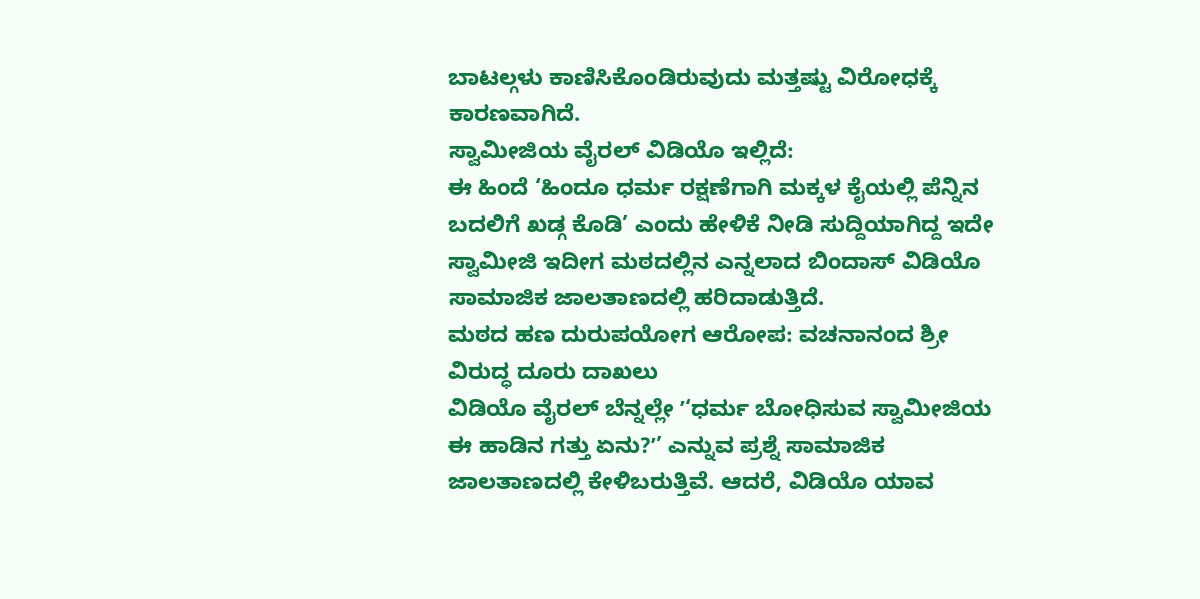ಬಾಟಲ್ಗಳು ಕಾಣಿಸಿಕೊಂಡಿರುವುದು ಮತ್ತಷ್ಟು ವಿರೋಧಕ್ಕೆ ಕಾರಣವಾಗಿದೆ.
ಸ್ವಾಮೀಜಿಯ ವೈರಲ್ ವಿಡಿಯೊ ಇಲ್ಲಿದೆ:
ಈ ಹಿಂದೆ ‘ಹಿಂದೂ ಧರ್ಮ ರಕ್ಷಣೆಗಾಗಿ ಮಕ್ಕಳ ಕೈಯಲ್ಲಿ ಪೆನ್ನಿನ ಬದಲಿಗೆ ಖಡ್ಗ ಕೊಡಿ’ ಎಂದು ಹೇಳಿಕೆ ನೀಡಿ ಸುದ್ದಿಯಾಗಿದ್ದ ಇದೇ ಸ್ವಾಮೀಜಿ ಇದೀಗ ಮಠದಲ್ಲಿನ ಎನ್ನಲಾದ ಬಿಂದಾಸ್ ವಿಡಿಯೊ ಸಾಮಾಜಿಕ ಜಾಲತಾಣದಲ್ಲಿ ಹರಿದಾಡುತ್ತಿದೆ.
ಮಠದ ಹಣ ದುರುಪಯೋಗ ಆರೋಪ: ವಚನಾನಂದ ಶ್ರೀ ವಿರುದ್ಧ ದೂರು ದಾಖಲು
ವಿಡಿಯೊ ವೈರಲ್ ಬೆನ್ನಲ್ಲೇ ʼ‘ಧರ್ಮ ಬೋಧಿಸುವ ಸ್ವಾಮೀಜಿಯ ಈ ಹಾಡಿನ ಗತ್ತು ಏನು?ʼ’ ಎನ್ನುವ ಪ್ರಶ್ನೆ ಸಾಮಾಜಿಕ ಜಾಲತಾಣದಲ್ಲಿ ಕೇಳಿಬರುತ್ತಿವೆ. ಆದರೆ, ವಿಡಿಯೊ ಯಾವ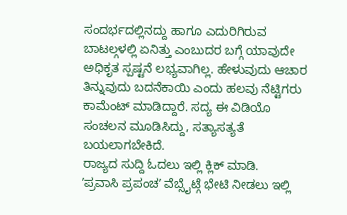ಸಂದರ್ಭದಲ್ಲಿನದ್ದು ಹಾಗೂ ಎದುರಿಗಿರುವ ಬಾಟಲ್ಗಳಲ್ಲಿ ಏನಿತ್ತು ಎಂಬುದರ ಬಗ್ಗೆ ಯಾವುದೇ ಅಧಿಕೃತ ಸ್ಪಷ್ಟನೆ ಲಭ್ಯವಾಗಿಲ್ಲ. ಹೇಳುವುದು ಆಚಾರ ತಿನ್ನುವುದು ಬದನೆಕಾಯಿ ಎಂದು ಹಲವು ನೆಟ್ಟಿಗರು ಕಾಮೆಂಟ್ ಮಾಡಿದ್ದಾರೆ. ಸದ್ಯ ಈ ವಿಡಿಯೊ ಸಂಚಲನ ಮೂಡಿಸಿದ್ದು, ಸತ್ಯಾಸತ್ಯತೆ ಬಯಲಾಗಬೇಕಿದೆ.
ರಾಜ್ಯದ ಸುದ್ದಿ ಓದಲು ಇಲ್ಲಿ ಕ್ಲಿಕ್ ಮಾಡಿ.
ʼಪ್ರವಾಸಿ ಪ್ರಪಂಚʼ ವೆಬ್ಸೈಟ್ಗೆ ಭೇಟಿ ನೀಡಲು ಇಲ್ಲಿ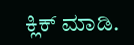ಕ್ಲಿಕ್ ಮಾಡಿ.